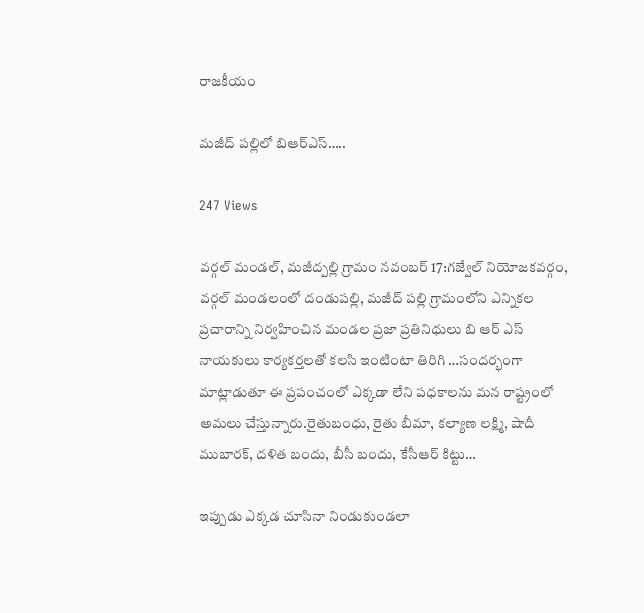రాజకీయం

మజీద్ పల్లిలో బిఆర్ఎస్…..

247 Views

వర్గల్ మండల్, మజీద్పల్లి గ్రామం నవంబర్ 17:గజ్వేల్ నియోజకవర్గం, వర్గల్ మండలంలో దండుపల్లి, మజీద్ పల్లి గ్రామంలోని ఎన్నికల ప్రచారాన్ని నిర్వహించిన మండల ప్రజా ప్రతినిధులు బి ఆర్ ఎస్ నాయకులు కార్యకర్తలతో కలసి ఇంటింటా తిరిగి …సందర్భంగా మాట్లాడుతూ ఈ ప్రపంచంలో ఎక్కడా లేని పధకాలను మన రాష్ట్రంలో అమలు చేస్తున్నారు.రైతుబంధు, రైతు బీమా, కల్యాణ లక్ష్మి, షాదీ ముబారక్, దళిత బందు, బీసీ బందు, కేసీఆర్ కిట్టు…

ఇప్పుడు ఎక్కడ చూసినా నిండుకుండలా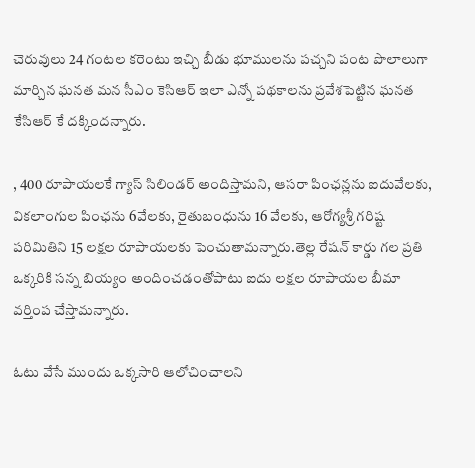చెరువులు 24 గంటల కరెంటు ఇచ్చి బీడు భూములను పచ్చని పంట పొలాలుగా మార్చిన ఘనత మన సీఎం కెసిఆర్ ఇలా ఎన్నో పథకాలను ప్రవేశపెట్టిన ఘనత కేసిఆర్ కే దక్కిందన్నారు.

, 400 రూపాయలకే గ్యాస్ సిలిండర్ అందిస్తామని, ఆసరా పింఛన్లను ఐదువేలకు, వికలాంగుల పింఛను 6వేలకు, రైతుబంధును 16 వేలకు, ఆరోగ్యశ్రీ గరిష్ట పరిమితిని 15 లక్షల రూపాయలకు పెంచుతామన్నారు.తెల్ల రేషన్ కార్డు గల ప్రతి ఒక్కరికి సన్న బియ్యం అందించడంతోపాటు ఐదు లక్షల రూపాయల బీమా వర్తింప చేస్తామన్నారు.

ఓటు వేసే ముందు ఒక్కసారి ఆలోచించాలని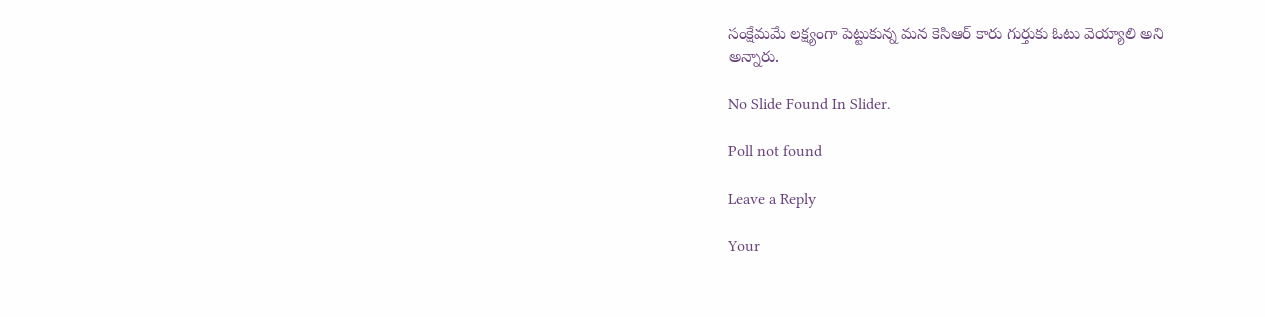సంక్షేమమే లక్ష్యంగా పెట్టుకున్న మన కెసిఆర్ కారు గుర్తుకు ఓటు వెయ్యాలి అని
అన్నారు.

No Slide Found In Slider.

Poll not found

Leave a Reply

Your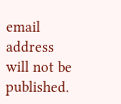email address will not be published.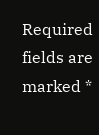Required fields are marked *